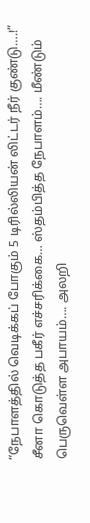“நேபாளத்தில் வெடிக்கப் போகும் 5 டிரில்லியன் லிட்டர் நீர் குண்டு….!” சீனா கொடுத்த பகீர் எச்சரிக்கை… ஸ்தம்பித்த நேபாளம்…. மீண்டும் பெருவெள்ள அபாயம்…. அலறி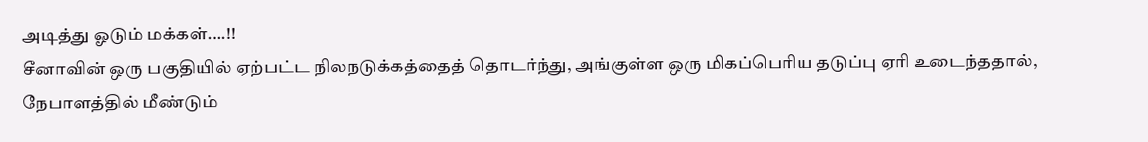அடித்து ஓடும் மக்கள்….!!
சீனாவின் ஒரு பகுதியில் ஏற்பட்ட நிலநடுக்கத்தைத் தொடர்ந்து, அங்குள்ள ஒரு மிகப்பெரிய தடுப்பு ஏரி உடைந்ததால், நேபாளத்தில் மீண்டும்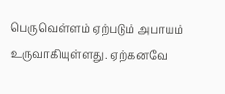பெருவெள்ளம் ஏற்படும் அபாயம் உருவாகியுள்ளது. ஏற்கனவே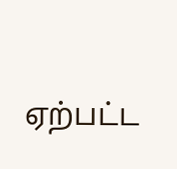ஏற்பட்ட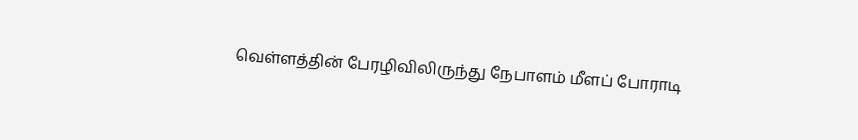வெள்ளத்தின் பேரழிவிலிருந்து நேபாளம் மீளப் போராடி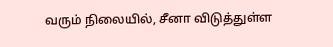வரும் நிலையில், சீனா விடுத்துள்ள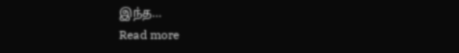இந்த…
Read more